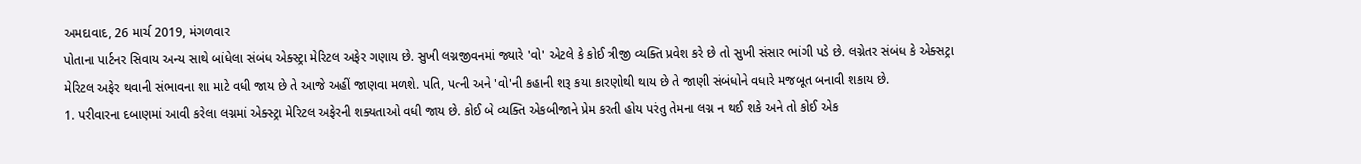અમદાવાદ, 26 માર્ચ 2019, મંગળવાર
પોતાના પાર્ટનર સિવાય અન્ય સાથે બાંધેલા સંબંધ એક્સ્ટ્રા મેરિટલ અફેર ગણાય છે. સુખી લગ્નજીવનમાં જ્યારે 'વો' એટલે કે કોઈ ત્રીજી વ્યક્તિ પ્રવેશ કરે છે તો સુખી સંસાર ભાંગી પડે છે. લગ્નેતર સંબંધ કે એક્સટ્રા મેરિટલ અફેર થવાની સંભાવના શા માટે વધી જાય છે તે આજે અહીં જાણવા મળશે. પતિ, પત્ની અને 'વો'ની કહાની શરૂ કયા કારણોથી થાય છે તે જાણી સંબંધોને વધારે મજબૂત બનાવી શકાય છે.
1. પરીવારના દબાણમાં આવી કરેલા લગ્નમાં એક્સ્ટ્રા મેરિટલ અફેરની શક્યતાઓ વધી જાય છે. કોઈ બે વ્યક્તિ એકબીજાને પ્રેમ કરતી હોય પરંતુ તેમના લગ્ન ન થઈ શકે અને તો કોઈ એક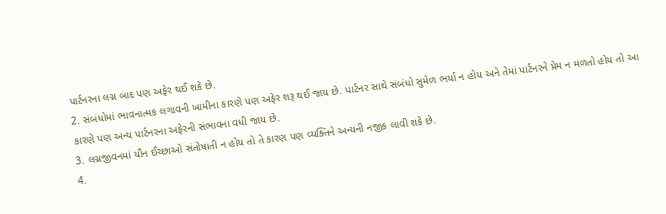પાર્ટનરના લગ્ન બાદ પણ અફેર થઈ શકે છે.
2. સંબંધોમાં ભાવનાત્મક લગાવની ખામીના કારણે પણ અફેર શરૂ થઈ જાય છે. પાર્ટનર સાથે સંબંધો સુમેળ ભર્યા ન હોય અને તેમાં પાર્ટનરને પ્રેમ ન મળતો હોય તો આ કારણે પણ અન્ય પાર્ટનરના અફેરની સંભાવના વધી જાય છે.
3. લગ્નજીવનમાં યૌન ઈચ્છાઓ સંતોષાતી ન હોય તો તે કારણ પણ વ્યક્તિને અન્યની નજીક લાવી શકે છે.
4.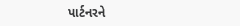પાર્ટનરને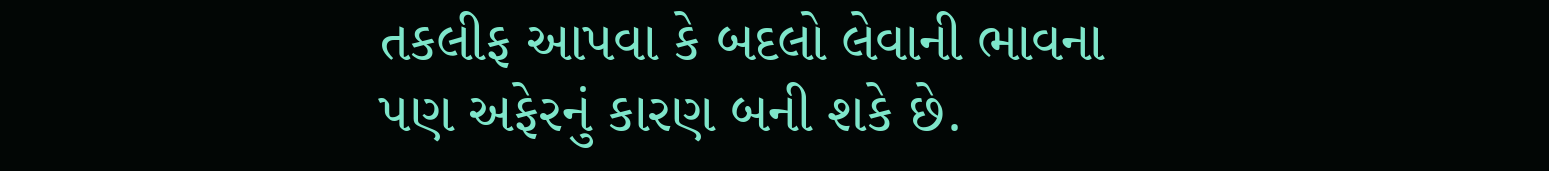તકલીફ આપવા કે બદલો લેવાની ભાવના પણ અફેરનું કારણ બની શકે છે.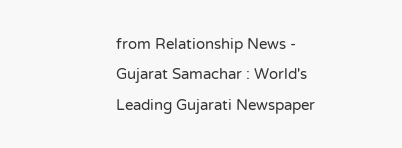from Relationship News - Gujarat Samachar : World's Leading Gujarati Newspaper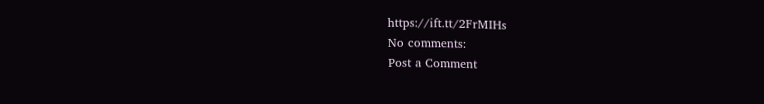https://ift.tt/2FrMIHs
No comments:
Post a Comment